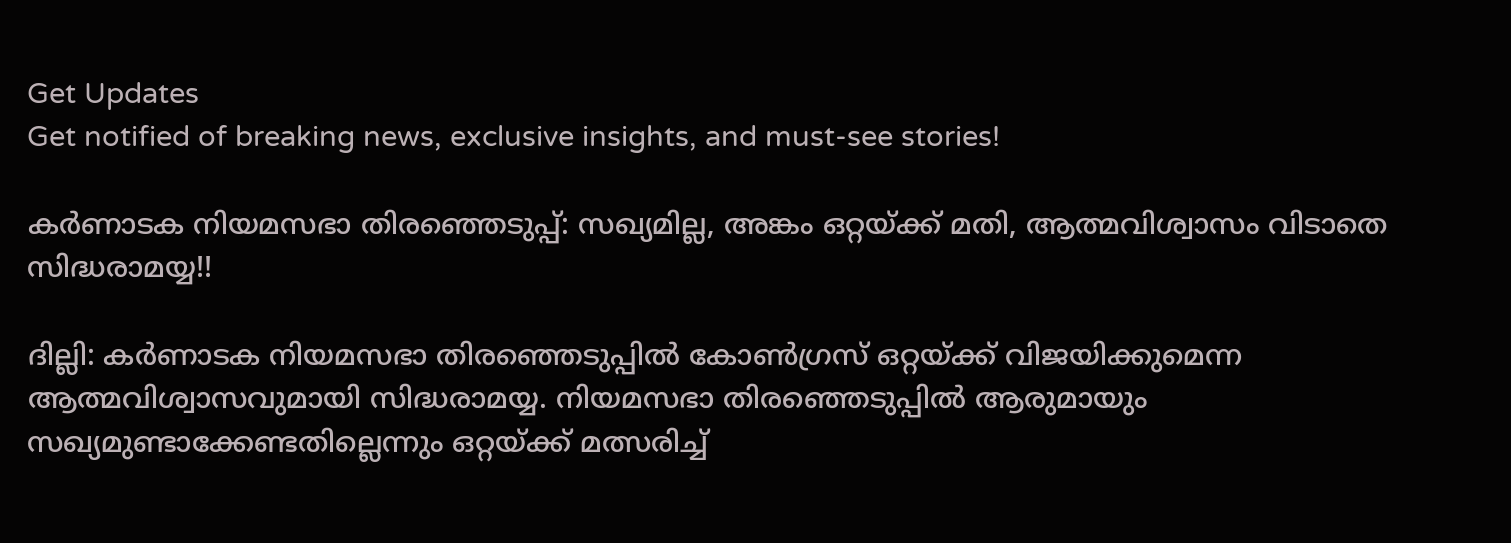Get Updates
Get notified of breaking news, exclusive insights, and must-see stories!

കര്‍ണാടക നിയമസഭാ തിരഞ്ഞെടുപ്പ്: സഖ്യമില്ല, അങ്കം ഒറ്റയ്ക്ക് മതി, ആത്മവിശ്വാസം വിടാതെ സിദ്ധരാമയ്യ!!

ദില്ലി: കർണാടക നിയമസഭാ തിരഞ്ഞെടുപ്പിൽ കോൺഗ്രസ് ഒറ്റയ്ക്ക് വിജയിക്കുമെന്ന ആത്മവിശ്വാസവുമായി സിദ്ധരാമയ്യ. നിയമസഭാ തിരഞ്ഞെടുപ്പിൽ ആരുമായും സഖ്യമുണ്ടാക്കേണ്ടതില്ലെന്നും ഒറ്റയ്ക്ക് മത്സരിച്ച്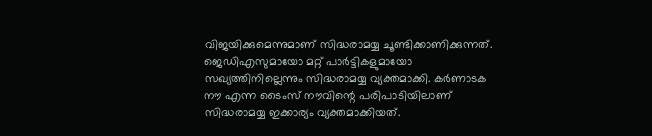വിജയിക്കുമെന്നുമാണ് സിദ്ധരാമയ്യ ചൂണ്ടിക്കാണിക്കുന്നത്. ജെഡിഎസുമായോ മറ്റ് പാർട്ടികളുമായോ സഖ്യത്തിനില്ലെന്നും സിദ്ധരാമയ്യ വ്യക്തമാക്കി. കര്‍ണാടക നൗ എന്ന ടൈംസ് നൗവിന്റെ പരിപാടിയിലാണ് സിദ്ധരാമയ്യ ഇക്കാര്യം വ്യക്തമാക്കിയത്.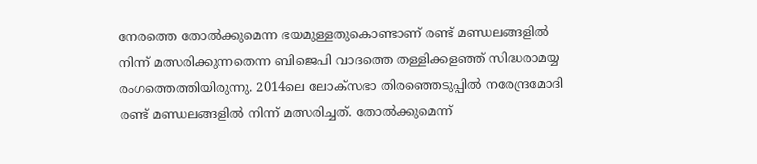നേരത്തെ തോല്‍ക്കുമെന്ന ഭയമുള്ളതുകൊണ്ടാണ് രണ്ട് മണ്ഡലങ്ങളില്‍ നിന്ന് മത്സരിക്കുന്നതെന്ന ബിജെപി വാദത്തെ തള്ളിക്കളഞ്ഞ് സിദ്ധരാമയ്യ രംഗത്തെത്തിയിരുന്നു. 2014ലെ ലോക്സഭാ തിരഞ്ഞെടുപ്പില്‍ നരേന്ദ്രമോദി രണ്ട് മണ്ഡലങ്ങളില്‍ നിന്ന് മത്സരിച്ചത്. തോല്‍ക്കുമെന്ന്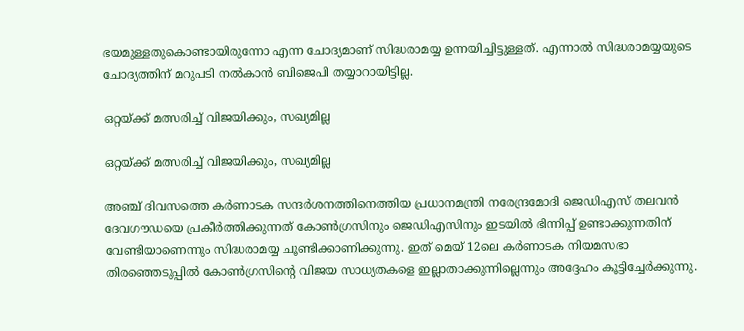ഭയമുള്ളതുകൊണ്ടായിരുന്നോ എന്ന ചോദ്യമാണ് സിദ്ധരാമയ്യ ഉന്നയിച്ചിട്ടുള്ളത്. എന്നാല്‍ സിദ്ധരാമയ്യയുടെ ചോദ്യത്തിന് മറുപടി നല്‍കാന്‍ ബിജെപി തയ്യാറായിട്ടില്ല.

ഒറ്റയ്ക്ക് മത്സരിച്ച് വിജയിക്കും, സഖ്യമില്ല

ഒറ്റയ്ക്ക് മത്സരിച്ച് വിജയിക്കും, സഖ്യമില്ല

അ‍ഞ്ച് ദിവസത്തെ കർണാടക സന്ദര്‍ശനത്തിനെത്തിയ പ്രധാനമന്ത്രി നരേന്ദ്രമോദി ജെഡിഎസ് തലവൻ ദേവഗൗഡയെ പ്രകീർത്തിക്കുന്നത് കോൺഗ്രസിനും ജെഡിഎസിനും ഇടയിൽ ഭിന്നിപ്പ് ഉണ്ടാക്കുന്നതിന് വേണ്ടിയാണെന്നും സിദ്ധരാമയ്യ ചൂണ്ടിക്കാണിക്കുന്നു. ഇത് മെയ് 12ലെ കർണാടക നിയമസഭാ തിരഞ്ഞെടുപ്പിൽ കോൺഗ്രസിന്റെ വിജയ സാധ്യതകളെ ഇല്ലാതാക്കുന്നില്ലെന്നും അദ്ദേഹം കൂട്ടിച്ചേർക്കുന്നു.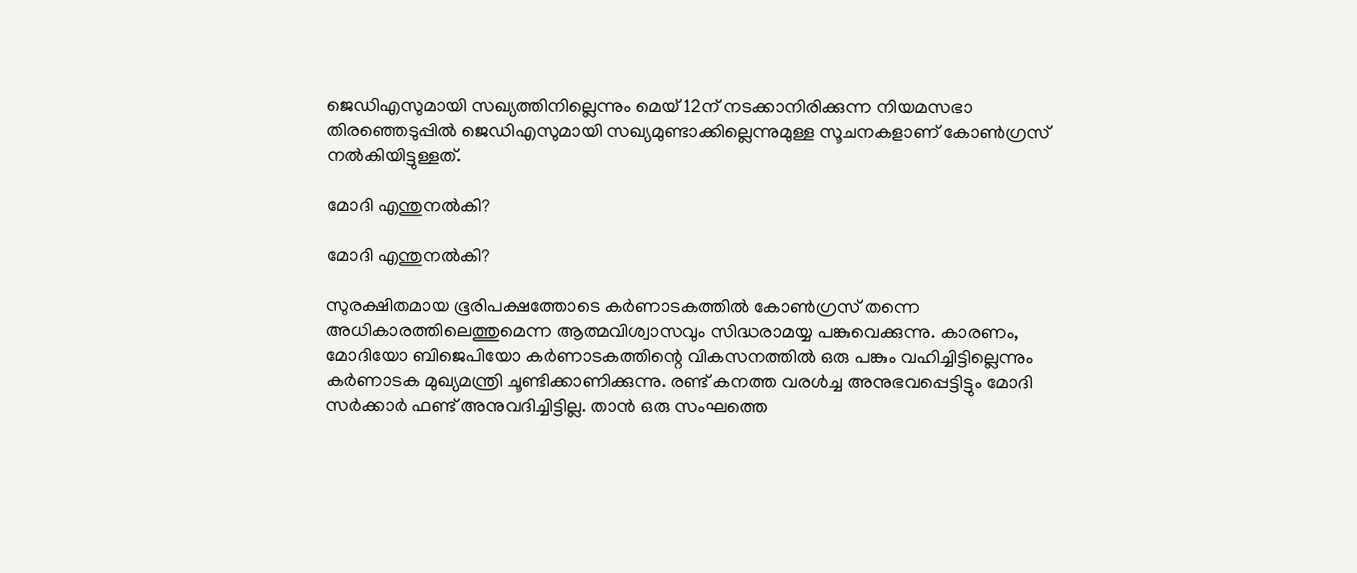ജെഡിഎസുമായി സഖ്യത്തിനില്ലെന്നും മെയ് 12ന് നടക്കാനിരിക്കുന്ന നിയമസഭാ തിരഞ്ഞെടുപ്പിൽ ജെഡിഎസുമായി സഖ്യമുണ്ടാക്കില്ലെന്നുമുള്ള സൂചനകളാണ് കോൺഗ്രസ് നൽകിയിട്ടുള്ളത്.

മോദി എന്തുനല്‍കി?

മോദി എന്തുനല്‍കി?

സുരക്ഷിതമായ ഭൂരിപക്ഷത്തോടെ കർണാടകത്തിൽ കോൺഗ്രസ് തന്നെ അധികാരത്തിലെത്തുമെന്ന ആത്മവിശ്വാസവും സിദ്ധരാമയ്യ പങ്കുവെക്കുന്നു. കാരണം, മോദിയോ ബിജെപിയോ കർണാടകത്തിന്റെ വികസനത്തിൽ ഒരു പങ്കും വഹിച്ചിട്ടില്ലെന്നും കർണാടക മുഖ്യമന്ത്രി ചൂണ്ടിക്കാണിക്കുന്നു. രണ്ട് കനത്ത വരൾച്ച അനുഭവപ്പെട്ടിട്ടും മോദി സർക്കാർ ഫണ്ട് അനുവദിച്ചിട്ടില്ല. താൻ ഒരു സംഘത്തെ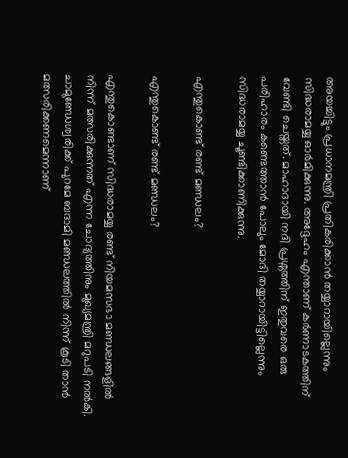അയച്ചിട്ടും പ്രധാനമന്ത്രി പ്രതികരിക്കാൻ തയ്യാറായില്ലെന്നും സിദ്ധരാമയ്യ ഓർമിക്കുന്നു. അദ്ദേഹം എന്താണ് കർണാടകത്തിന് വേണ്ടി ചെയ്തത്. മാഹാദായി നദി പ്രശ്നത്തിന് ഇതുവരെ ഒരു പരിഹാരം കണ്ടെത്താന്‍ പോലും മോദി തയ്യാറായിട്ടില്ലെന്നും സിദ്ധരാമയ്യ ചൂണ്ടിക്കാണിക്കുന്നു.

എന്തുകൊണ്ട് രണ്ട് മണ്ഡലം?

എന്തുകൊണ്ട് രണ്ട് മണ്ഡലം?

എന്തുകൊണ്ടാണ് സിദ്ധരാമയ്യ രണ്ട് നിയമസഭാ മണ്ഡലങ്ങളിൽ നിന്ന് മത്സരിക്കുന്നത് എന്ന ചോദ്യത്തിനും മുഖ്യമന്ത്രി മറുപടി നല്‍കി. ചാമുണ്ഡേശ്വരിക്ക് പുറമേ ബദാമി മണ്ഡലത്തിൽ നിന്ന് കൂടി താൻ മത്സരിക്കണമെന്നാണ്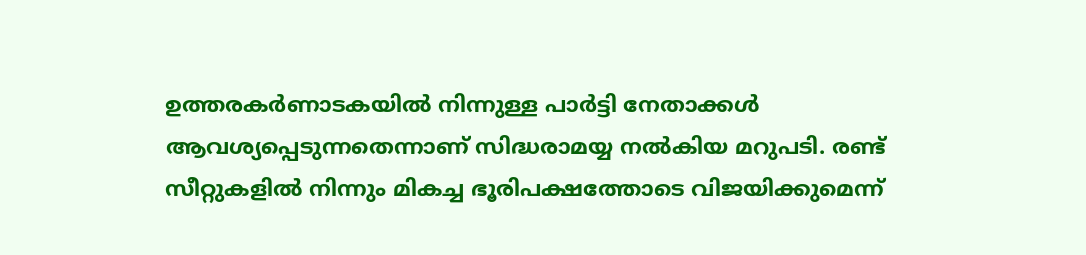ഉത്തരകർണാടകയിൽ നിന്നുള്ള പാർട്ടി നേതാക്കൾ ആവശ്യപ്പെടുന്നതെന്നാണ് സിദ്ധരാമയ്യ നല്‍കിയ മറുപടി. രണ്ട് സീറ്റുകളിൽ നിന്നും മികച്ച ഭൂരിപക്ഷത്തോടെ വിജയിക്കുമെന്ന്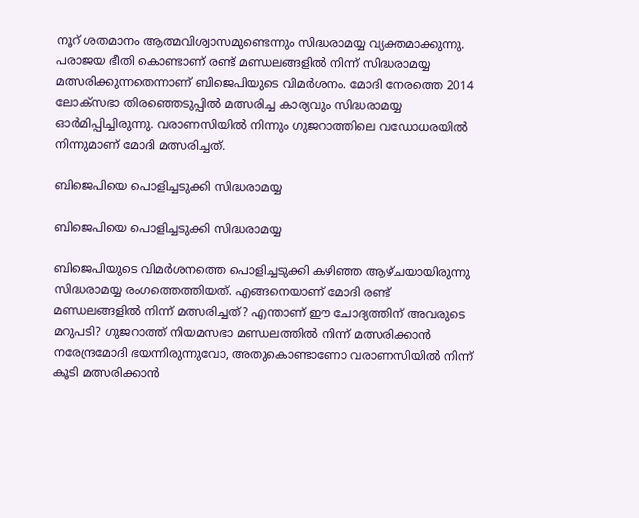നൂറ് ശതമാനം ആത്മവിശ്വാസമുണ്ടെന്നും സിദ്ധരാമയ്യ വ്യക്തമാക്കുന്നു. പരാജയ ഭീതി കൊണ്ടാണ് രണ്ട് മണ്ഡലങ്ങളില്‍ നിന്ന് സിദ്ധരാമയ്യ മത്സരിക്കുന്നതെന്നാണ് ബിജെപിയുടെ വിമർശനം. മോദി നേരത്തെ 2014 ലോക്സഭാ തിരഞ്ഞെടുപ്പിൽ മത്സരിച്ച കാര്യവും സിദ്ധരാമയ്യ ഓർമിപ്പിച്ചിരുന്നു. വരാണസിയിൽ നിന്നും ഗുജറാത്തിലെ വഡോധരയില്‍ നിന്നുമാണ് മോദി മത്സരിച്ചത്.

ബിജെപിയെ പൊളിച്ചടുക്കി സിദ്ധരാമയ്യ

ബിജെപിയെ പൊളിച്ചടുക്കി സിദ്ധരാമയ്യ

ബിജെപിയുടെ വിമര്‍ശനത്തെ പൊളിച്ചടുക്കി കഴിഞ്ഞ ആഴ്ചയായിരുന്നു സിദ്ധരാമയ്യ രംഗത്തെത്തിയത്. എങ്ങനെയാണ് മോദി രണ്ട് മണ്ഡലങ്ങളില്‍ നിന്ന് മത്സരിച്ചത്? എന്താണ് ഈ ചോദ്യത്തിന് അവരുടെ മറുപടി? ഗുജറാത്ത് നിയമസഭാ മണ്ഡലത്തില്‍ നിന്ന് മത്സരിക്കാന്‍ നരേന്ദ്രമോദി ഭയന്നിരുന്നുവോ, അതുകൊണ്ടാണോ വരാണസിയില്‍ നിന്ന് കൂടി മത്സരിക്കാന്‍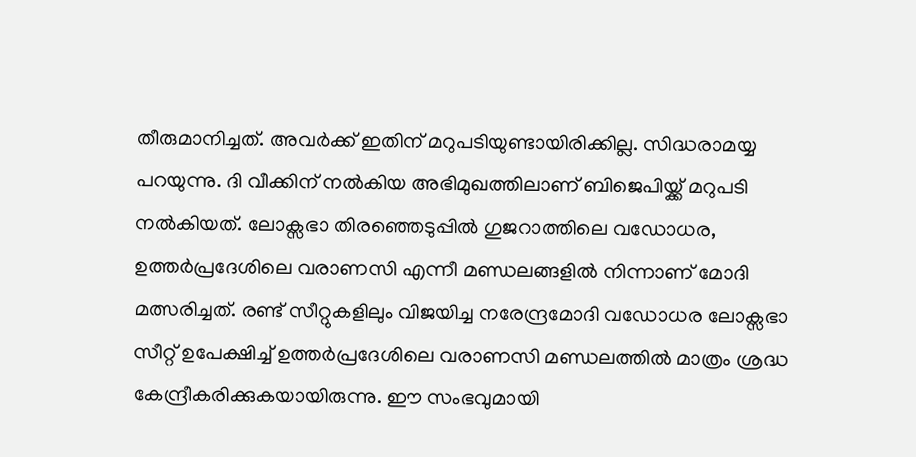തീരുമാനിച്ചത്. അവര്‍ക്ക് ഇതിന് മറുപടിയുണ്ടായിരിക്കില്ല. സിദ്ധരാമയ്യ പറയുന്നു. ദി വീക്കിന് നല്‍കിയ അഭിമുഖത്തിലാണ് ബിജെപിയ്ക്ക് മറുപടി നല്‍കിയത്. ലോക്സഭാ തിരഞ്ഞെടുപ്പില്‍ ഗുജറാത്തിലെ വഡ‍ോധര, ഉത്തര്‍പ്രദേശിലെ വരാണസി എന്നീ മണ്ഡലങ്ങളില്‍ നിന്നാണ് മോദി മത്സരിച്ചത്. രണ്ട് സീറ്റുകളിലും വിജയിച്ച നരേന്ദ്രമോദി വഡോധര ലോക്സഭാ സീറ്റ് ഉപേക്ഷിച്ച് ഉത്തര്‍പ്രദേശിലെ വരാണസി മണ്ഡലത്തില്‍ മാത്രം ശ്രദ്ധ കേന്ദ്രീകരിക്കുകയായിരുന്നു. ഈ സംഭവുമായി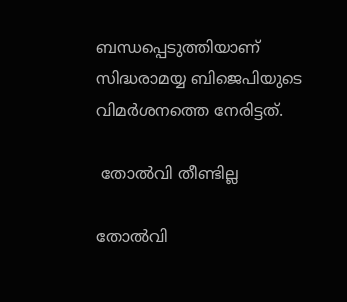ബന്ധപ്പെടുത്തിയാണ് സിദ്ധരാമയ്യ ബിജെപിയുടെ വിമര്‍ശനത്തെ നേരിട്ടത്.

 തോല്‍വി തീണ്ടില്ല

തോല്‍വി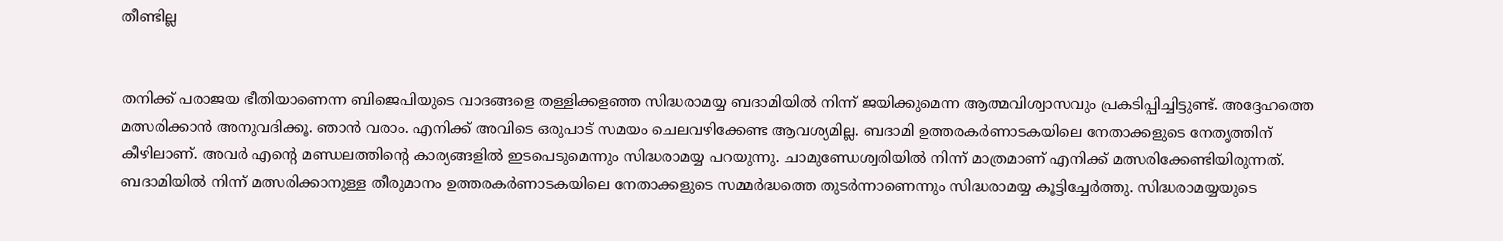തീണ്ടില്ല


തനിക്ക് പരാജയ ഭീതിയാണെന്ന ബിജെപിയുടെ വാദങ്ങളെ തള്ളിക്കളഞ്ഞ സിദ്ധരാമയ്യ ബദാമിയില്‍ നിന്ന് ജയിക്കുമെന്ന ആത്മവിശ്വാസവും പ്രകടിപ്പിച്ചിട്ടുണ്ട്. അദ്ദേഹത്തെ മത്സരിക്കാന്‍ അനുവദിക്കൂ. ഞാന്‍ വരാം. എനിക്ക് അവിടെ ഒരുപാട് സമയം ചെലവഴിക്കേണ്ട ആവശ്യമില്ല. ബദാമി ഉത്തരകര്‍ണാടകയിലെ നേതാക്കളുടെ നേതൃത്തിന് കീഴിലാണ്. അവര്‍ എന്റെ മണ്ഡലത്തിന്റെ കാര്യങ്ങളില്‍ ഇടപെടുമെന്നും സിദ്ധരാമയ്യ പറയുന്നു. ചാമുണ്ഡേശ്വരിയില്‍ നിന്ന് മാത്രമാണ് എനിക്ക് മത്സരിക്കേണ്ടിയിരുന്നത്. ബദാമിയില്‍ നിന്ന് മത്സരിക്കാനുള്ള തീരുമാനം ഉത്തരകര്‍ണാടകയിലെ നേതാക്കളുടെ സമ്മര്‍ദ്ധത്തെ തുടര്‍ന്നാണെന്നും സിദ്ധരാമയ്യ കൂട്ടിച്ചേര്‍ത്തു. സിദ്ധരാമയ്യയുടെ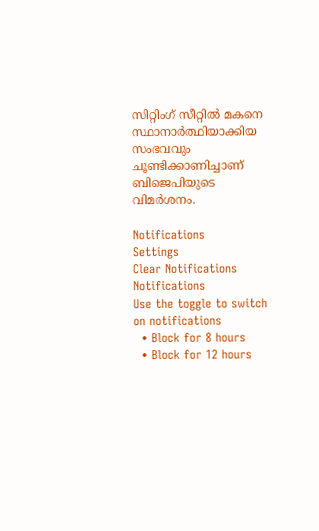സിറ്റിംഗ് സീറ്റില്‍ മകനെ സ്ഥാനാര്‍ത്ഥിയാക്കിയ സംഭവവും ചൂണ്ടിക്കാണിച്ചാണ് ബിജെപിയുടെ വിമര്‍ശനം.

Notifications
Settings
Clear Notifications
Notifications
Use the toggle to switch on notifications
  • Block for 8 hours
  • Block for 12 hours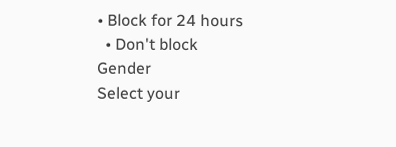• Block for 24 hours
  • Don't block
Gender
Select your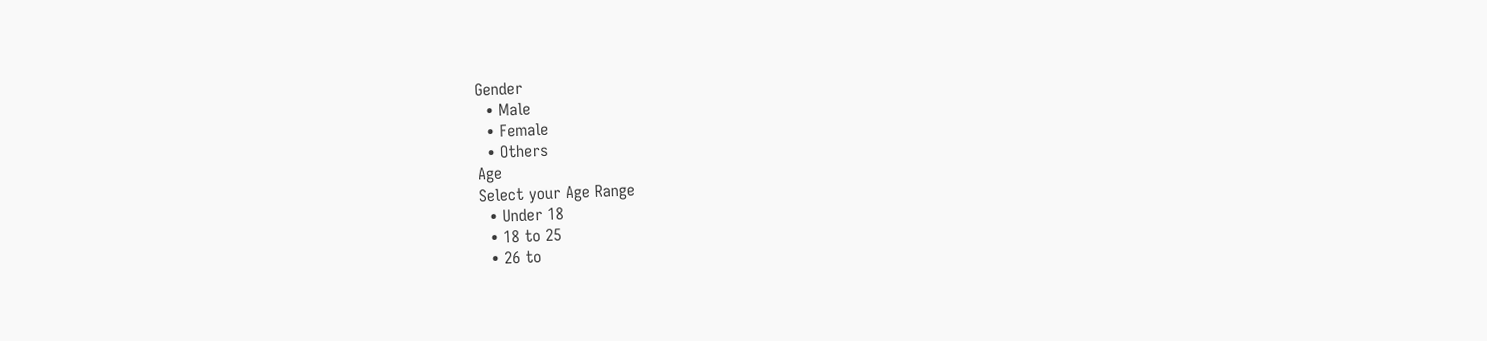Gender
  • Male
  • Female
  • Others
Age
Select your Age Range
  • Under 18
  • 18 to 25
  • 26 to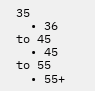35
  • 36 to 45
  • 45 to 55
  • 55+